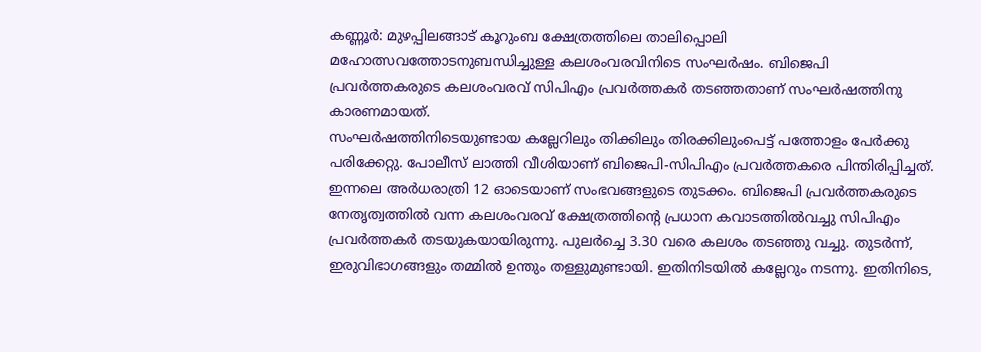കണ്ണൂർ: മുഴപ്പിലങ്ങാട് കൂറുംബ ക്ഷേത്രത്തിലെ താലിപ്പൊലി മഹോത്സവത്തോടനുബന്ധിച്ചുള്ള കലശംവരവിനിടെ സംഘർഷം. ബിജെപി പ്രവർത്തകരുടെ കലശംവരവ് സിപിഎം പ്രവർത്തകർ തടഞ്ഞതാണ് സംഘർഷത്തിനു കാരണമായത്.
സംഘർഷത്തിനിടെയുണ്ടായ കല്ലേറിലും തിക്കിലും തിരക്കിലുംപെട്ട് പത്തോളം പേർക്കു പരിക്കേറ്റു. പോലീസ് ലാത്തി വീശിയാണ് ബിജെപി-സിപിഎം പ്രവർത്തകരെ പിന്തിരിപ്പിച്ചത്.
ഇന്നലെ അർധരാത്രി 12 ഓടെയാണ് സംഭവങ്ങളുടെ തുടക്കം. ബിജെപി പ്രവർത്തകരുടെ നേതൃത്വത്തിൽ വന്ന കലശംവരവ് ക്ഷേത്രത്തിന്റെ പ്രധാന കവാടത്തിൽവച്ചു സിപിഎം പ്രവർത്തകർ തടയുകയായിരുന്നു. പുലർച്ചെ 3.30 വരെ കലശം തടഞ്ഞു വച്ചു. തുടർന്ന്, ഇരുവിഭാഗങ്ങളും തമ്മിൽ ഉന്തും തള്ളുമുണ്ടായി. ഇതിനിടയിൽ കല്ലേറും നടന്നു. ഇതിനിടെ,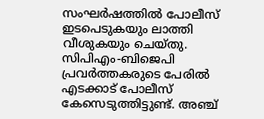സംഘർഷത്തിൽ പോലീസ് ഇടപെടുകയും ലാത്തി വീശുകയും ചെയ്തു.
സിപിഎം-ബിജെപി പ്രവർത്തകരുടെ പേരിൽ എടക്കാട് പോലീസ് കേസെടുത്തിട്ടുണ്ട്. അഞ്ച്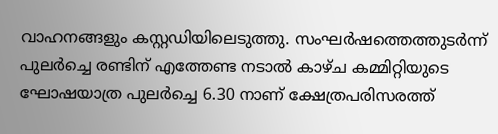വാഹനങ്ങളും കസ്റ്റഡിയിലെടുത്തു. സംഘർഷത്തെത്തുടർന്ന് പുലർച്ചെ രണ്ടിന് എത്തേണ്ട നടാൽ കാഴ്ച കമ്മിറ്റിയുടെ ഘോഷയാത്ര പുലർച്ചെ 6.30 നാണ് ക്ഷേത്രപരിസരത്ത്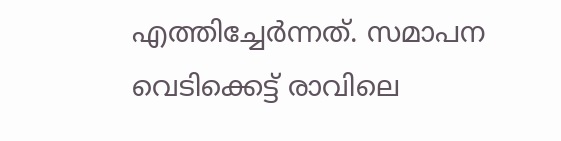എത്തിച്ചേർന്നത്. സമാപന വെടിക്കെട്ട് രാവിലെ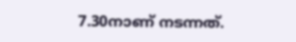7.30നാണ് നടന്നത്.